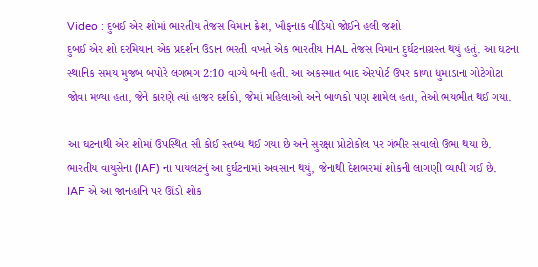Video : દુબઈ એર શોમાં ભારતીય તેજસ વિમાન ક્રેશ, ખૌફનાક વીડિયો જોઈને હલી જશો
દુબઈ એર શો દરમિયાન એક પ્રદર્શન ઉડાન ભરતી વખતે એક ભારતીય HAL તેજસ વિમાન દુર્ઘટનાગ્રસ્ત થયું હતું. આ ઘટના સ્થાનિક સમય મુજબ બપોરે લગભગ 2:10 વાગ્યે બની હતી. આ અકસ્માત બાદ એરપોર્ટ ઉપર કાળા ધુમાડાના ગોટેગોટા જોવા મળ્યા હતા, જેને કારણે ત્યાં હાજર દર્શકો, જેમાં મહિલાઓ અને બાળકો પણ શામેલ હતા, તેઓ ભયભીત થઈ ગયા.

આ ઘટનાથી એર શોમાં ઉપસ્થિત સૌ કોઈ સ્તબ્ધ થઈ ગયા છે અને સુરક્ષા પ્રોટોકોલ પર ગંભીર સવાલો ઉભા થયા છે. ભારતીય વાયુસેના (IAF) ના પાયલટનું આ દુર્ઘટનામાં અવસાન થયું, જેનાથી દેશભરમાં શોકની લાગણી વ્યાપી ગઈ છે.
IAF એ આ જાનહાનિ પર ઊંડો શોક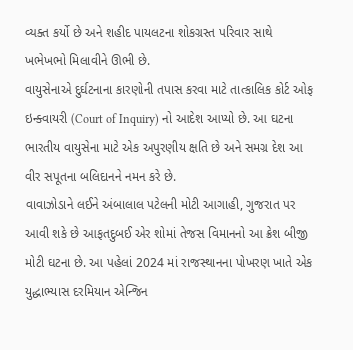વ્યક્ત કર્યો છે અને શહીદ પાયલટના શોકગ્રસ્ત પરિવાર સાથે ખભેખભો મિલાવીને ઊભી છે.
વાયુસેનાએ દુર્ઘટનાના કારણોની તપાસ કરવા માટે તાત્કાલિક કોર્ટ ઓફ ઇન્ક્વાયરી (Court of Inquiry) નો આદેશ આપ્યો છે. આ ઘટના ભારતીય વાયુસેના માટે એક અપુરણીય ક્ષતિ છે અને સમગ્ર દેશ આ વીર સપૂતના બલિદાનને નમન કરે છે.
વાવાઝોડાને લઈને અંબાલાલ પટેલની મોટી આગાહી, ગુજરાત પર આવી શકે છે આફતદુબઈ એર શોમાં તેજસ વિમાનનો આ ક્રેશ બીજી મોટી ઘટના છે. આ પહેલાં 2024 માં રાજસ્થાનના પોખરણ ખાતે એક યુદ્ધાભ્યાસ દરમિયાન એન્જિન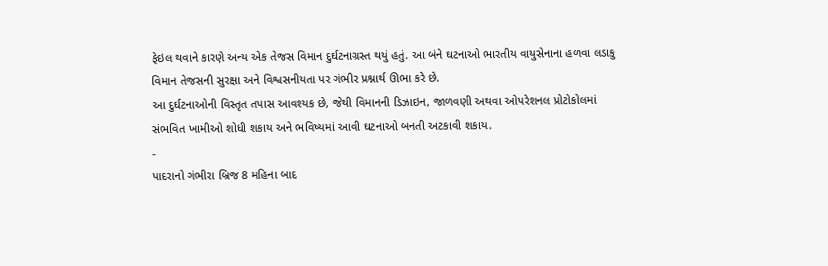ફેઇલ થવાને કારણે અન્ય એક તેજસ વિમાન દુર્ઘટનાગ્રસ્ત થયું હતું. આ બંને ઘટનાઓ ભારતીય વાયુસેનાના હળવા લડાકુ વિમાન તેજસની સુરક્ષા અને વિશ્વસનીયતા પર ગંભીર પ્રશ્નાર્થ ઊભા કરે છે.
આ દુર્ઘટનાઓની વિસ્તૃત તપાસ આવશ્યક છે, જેથી વિમાનની ડિઝાઇન, જાળવણી અથવા ઓપરેશનલ પ્રોટોકોલમાં સંભવિત ખામીઓ શોધી શકાય અને ભવિષ્યમાં આવી ઘટનાઓ બનતી અટકાવી શકાય.
-
પાદરાનો ગંભીરા બ્રિજ 8 મહિના બાદ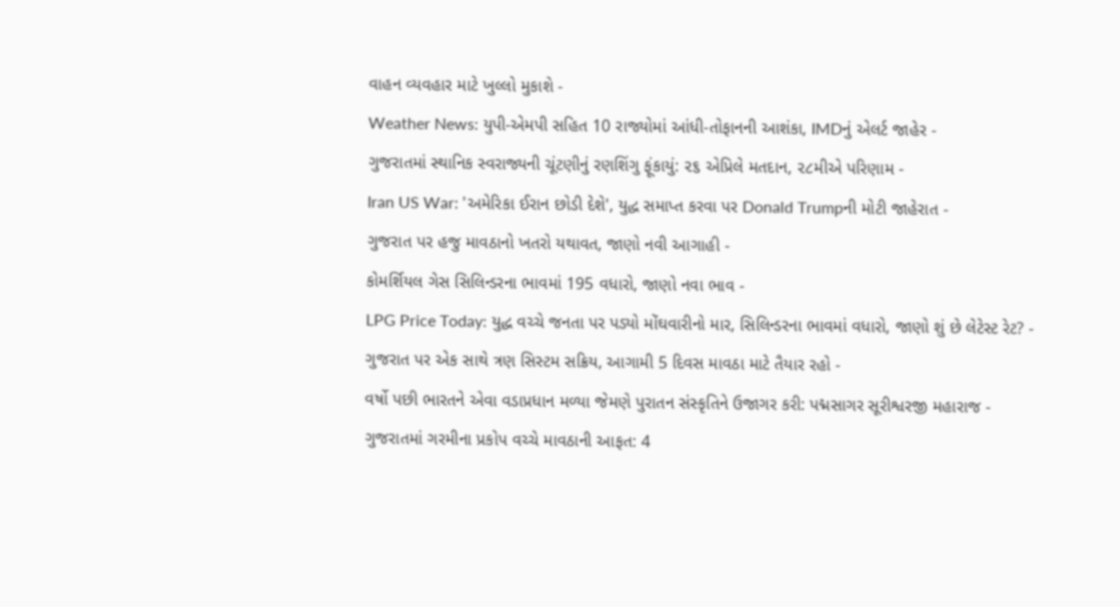વાહન વ્યવહાર માટે ખુલ્લો મુકાશે -
Weather News: યુપી-એમપી સહિત 10 રાજ્યોમાં આંધી-તોફાનની આશંકા, IMDનું એલર્ટ જાહેર -
ગુજરાતમાં સ્થાનિક સ્વરાજ્યની ચૂંટણીનું રણશિંગુ ફૂંકાયું: ૨૬ એપ્રિલે મતદાન, ૨૮મીએ પરિણામ -
Iran US War: 'અમેરિકા ઈરાન છોડી દેશે', યુદ્ધ સમાપ્ત કરવા પર Donald Trumpની મોટી જાહેરાત -
ગુજરાત પર હજુ માવઠાનો ખતરો યથાવત, જાણો નવી આગાહી -
કોમર્શિયલ ગેસ સિલિન્ડરના ભાવમાં 195 વધારો, જાણો નવા ભાવ -
LPG Price Today: યુદ્ધ વચ્ચે જનતા પર પડ્યો મોંઘવારીનો માર, સિલિન્ડરના ભાવમાં વધારો, જાણો શું છે લેટેસ્ટ રેટ? -
ગુજરાત પર એક સાથે ત્રણ સિસ્ટમ સક્રિય, આગામી 5 દિવસ માવઠા માટે તૈયાર રહો -
વર્ષો પછી ભારતને એવા વડાપ્રધાન મળ્યા જેમણે પુરાતન સંસ્કૃતિને ઉજાગર કરી: પદ્મસાગર સૂરીશ્વરજી મહારાજ -
ગુજરાતમાં ગરમીના પ્રકોપ વચ્ચે માવઠાની આફત: 4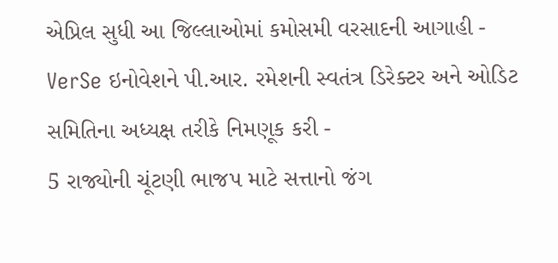એપ્રિલ સુધી આ જિલ્લાઓમાં કમોસમી વરસાદની આગાહી -
VerSe ઇનોવેશને પી.આર. રમેશની સ્વતંત્ર ડિરેક્ટર અને ઓડિટ સમિતિના અધ્યક્ષ તરીકે નિમણૂક કરી -
5 રાજ્યોની ચૂંટણી ભાજપ માટે સત્તાનો જંગ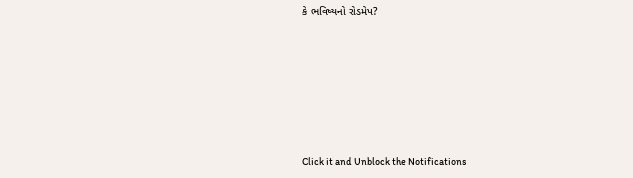કે ભવિષ્યનો રોડમેપ?









Click it and Unblock the Notifications